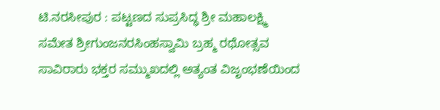ಟಿ.ನರಸೀಪುರ : ಪಟ್ಟಣದ ಸುಪ್ರಸಿದ್ಧ ಶ್ರೀ ಮಹಾಲಕ್ಷ್ಮಿ ಸಮೇತ ಶ್ರೀಗುಂಜನರಸಿಂಹಸ್ವಾಮಿ ಬ್ರಹ್ಮ ರಥೋತ್ಸವ ಸಾವಿರಾರು ಭಕ್ತರ ಸಮ್ಮುಖದಲ್ಲಿ ಅತ್ಯಂತ ವಿಜೃಂಭಣೆಯಿಂದ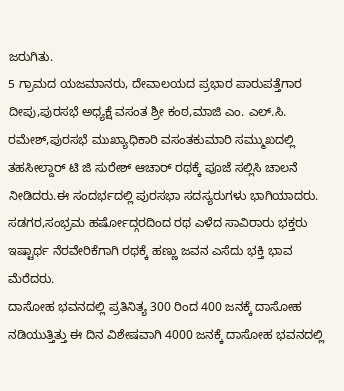ಜರುಗಿತು.
5 ಗ್ರಾಮದ ಯಜಮಾನರು, ದೇವಾಲಯದ ಪ್ರಭಾರ ಪಾರುಪತ್ತೆಗಾರ ದೀಪು,ಪುರಸಭೆ ಅಧ್ಯಕ್ಷೆ ವಸಂತ ಶ್ರೀ ಕಂಠ,ಮಾಜಿ ಎಂ. ಎಲ್.ಸಿ. ರಮೇಶ್,ಪುರಸಭೆ ಮುಖ್ಯಾಧಿಕಾರಿ ವಸಂತಕುಮಾರಿ ಸಮ್ಮುಖದಲ್ಲಿ ತಹಸೀಲ್ದಾರ್ ಟಿ ಜಿ ಸುರೇಶ್ ಆಚಾರ್ ರಥಕ್ಕೆ ಪೂಜೆ ಸಲ್ಲಿಸಿ ಚಾಲನೆ ನೀಡಿದರು.ಈ ಸಂದರ್ಭದಲ್ಲಿ ಪುರಸಭಾ ಸದಸ್ಯರುಗಳು ಭಾಗಿಯಾದರು.
ಸಡಗರ,ಸಂಭ್ರಮ ಹರ್ಷೋದ್ಗರದಿಂದ ರಥ ಎಳೆದ ಸಾವಿರಾರು ಭಕ್ತರು ಇಷ್ಟಾರ್ಥ ನೆರವೇರಿಕೆಗಾಗಿ ರಥಕ್ಕೆ ಹಣ್ಣು ಜವನ ಎಸೆದು ಭಕ್ತಿ ಭಾವ ಮೆರೆದರು.
ದಾಸೋಹ ಭವನದಲ್ಲಿ ಪ್ರತಿನಿತ್ಯ 300 ರಿಂದ 400 ಜನಕ್ಕೆ ದಾಸೋಹ ನಡಿಯುತ್ತಿತ್ತು ಈ ದಿನ ವಿಶೇಷವಾಗಿ 4000 ಜನಕ್ಕೆ ದಾಸೋಹ ಭವನದಲ್ಲಿ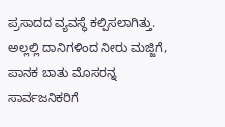ಪ್ರಸಾದದ ವ್ಯವಸ್ಥೆ ಕಲ್ಪಿಸಲಾಗಿತ್ತು.
ಅಲ್ಲಲ್ಲಿ ದಾನಿಗಳಿಂದ ನೀರು ಮಜ್ಜಿಗೆ, ಪಾನಕ ಬಾತು ಮೊಸರನ್ನ ಸಾರ್ವಜನಿಕರಿಗೆ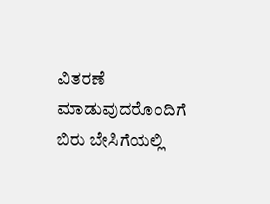ವಿತರಣೆ ಮಾಡುವುದರೊಂದಿಗೆ ಬಿರು ಬೇಸಿಗೆಯಲ್ಲಿ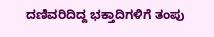ದಣಿವರಿದಿದ್ದ ಭಕ್ತಾದಿಗಳಿಗೆ ತಂಪು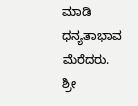ಮಾಡಿ ಧನ್ಯತಾಭಾವ ಮೆರೆದರು.
ಶ್ರೀ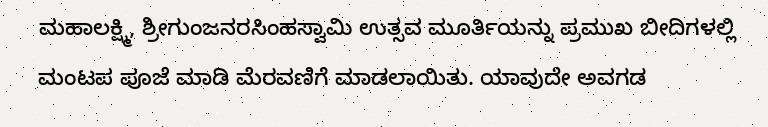ಮಹಾಲಕ್ಷ್ಮಿ, ಶ್ರೀಗುಂಜನರಸಿಂಹಸ್ವಾಮಿ ಉತ್ಸವ ಮೂರ್ತಿಯನ್ನು ಪ್ರಮುಖ ಬೀದಿಗಳಲ್ಲಿ ಮಂಟಪ ಪೂಜೆ ಮಾಡಿ ಮೆರವಣಿಗೆ ಮಾಡಲಾಯಿತು. ಯಾವುದೇ ಅವಗಡ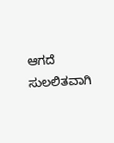ಆಗದೆ ಸುಲಲಿತವಾಗಿ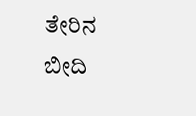ತೇರಿನ ಬೀದಿ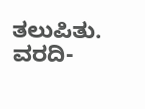ತಲುಪಿತು.
ವರದಿ-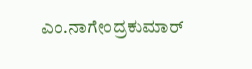ಎಂ.ನಾಗೇಂದ್ರಕುಮಾರ್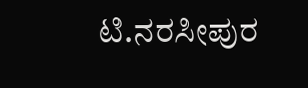ಟಿ.ನರಸೀಪುರ